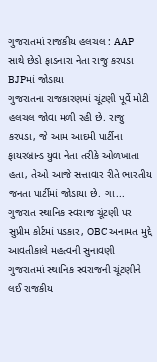ગુજરાતમાં રાજકીય હલચલ : AAP સાથે છેડો ફાડનારા નેતા રાજુ કરપડા BJPમાં જોડાયા
ગુજરાતના રાજકારણમાં ચૂંટણી પૂર્વે મોટી હલચલ જોવા મળી રહી છે. રાજુ કરપડા, જે આમ આદમી પાર્ટીના ફાયરબ્રાન્ડ યુવા નેતા તરીકે ઓળખાતા હતા, તેઓ આજે સત્તાવાર રીતે ભારતીય જનતા પાર્ટીમાં જોડાયા છે. ગા...
ગુજરાત સ્થાનિક સ્વરાજ ચૂંટણી પર સુપ્રીમ કોર્ટમાં પડકાર, OBC અનામત મુદ્દે આવતીકાલે મહત્વની સુનાવણી
ગુજરાતમાં સ્થાનિક સ્વરાજની ચૂંટણીને લઈ રાજકીય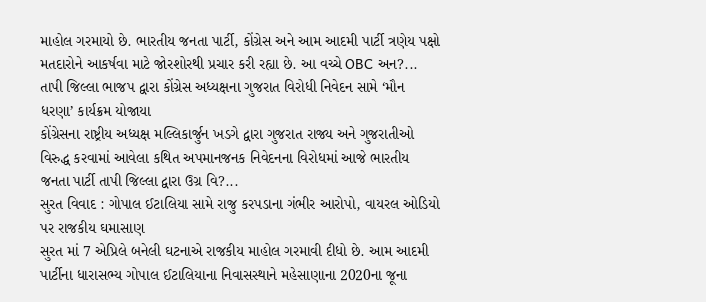માહોલ ગરમાયો છે. ભારતીય જનતા પાર્ટી, કોંગ્રેસ અને આમ આદમી પાર્ટી ત્રણેય પક્ષો મતદારોને આકર્ષવા માટે જોરશોરથી પ્રચાર કરી રહ્યા છે. આ વચ્ચે OBC અન?...
તાપી જિલ્લા ભાજપ દ્વારા કોંગ્રેસ અધ્યક્ષના ગુજરાત વિરોધી નિવેદન સામે ‘મૌન ધરણા’ કાર્યક્રમ યોજાયા
કોંગ્રેસના રાષ્ટ્રીય અધ્યક્ષ મલ્લિકાર્જુન ખડગે દ્વારા ગુજરાત રાજ્ય અને ગુજરાતીઓ વિરુદ્ધ કરવામાં આવેલા કથિત અપમાનજનક નિવેદનના વિરોધમાં આજે ભારતીય જનતા પાર્ટી તાપી જિલ્લા દ્વારા ઉગ્ર વિ?...
સુરત વિવાદ : ગોપાલ ઈટાલિયા સામે રાજુ કરપડાના ગંભીર આરોપો, વાયરલ ઓડિયો પર રાજકીય ઘમાસાણ
સુરત માં 7 એપ્રિલે બનેલી ઘટનાએ રાજકીય માહોલ ગરમાવી દીધો છે. આમ આદમી પાર્ટીના ધારાસભ્ય ગોપાલ ઈટાલિયાના નિવાસસ્થાને મહેસાણાના 2020ના જૂના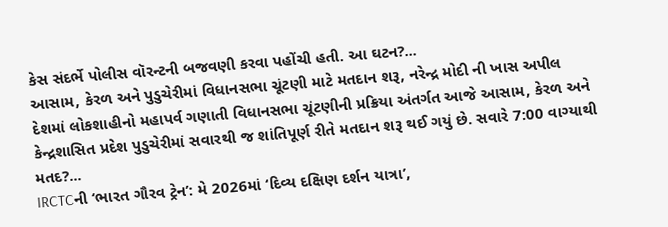કેસ સંદર્ભે પોલીસ વૉરન્ટની બજવણી કરવા પહોંચી હતી. આ ઘટન?...
આસામ, કેરળ અને પુડુચેરીમાં વિધાનસભા ચૂંટણી માટે મતદાન શરૂ, નરેન્દ્ર મોદી ની ખાસ અપીલ
દેશમાં લોકશાહીનો મહાપર્વ ગણાતી વિધાનસભા ચૂંટણીની પ્રક્રિયા અંતર્ગત આજે આસામ, કેરળ અને કેન્દ્રશાસિત પ્રદેશ પુડુચેરીમાં સવારથી જ શાંતિપૂર્ણ રીતે મતદાન શરૂ થઈ ગયું છે. સવારે 7:00 વાગ્યાથી મતદ?...
IRCTCની ‘ભારત ગૌરવ ટ્રેન’: મે 2026માં ‘દિવ્ય દક્ષિણ દર્શન યાત્રા’,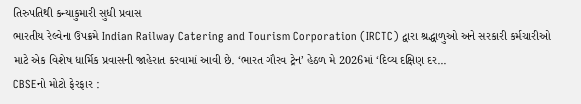તિરુપતિથી કન્યાકુમારી સુધી પ્રવાસ
ભારતીય રેલ્વેના ઉપક્રમે Indian Railway Catering and Tourism Corporation (IRCTC) દ્વારા શ્રદ્ધાળુઓ અને સરકારી કર્મચારીઓ માટે એક વિશેષ ધાર્મિક પ્રવાસની જાહેરાત કરવામાં આવી છે. ‘ભારત ગૌરવ ટ્રેન’ હેઠળ મે 2026માં ‘દિવ્ય દક્ષિણ દર...
CBSEનો મોટો ફેરફાર :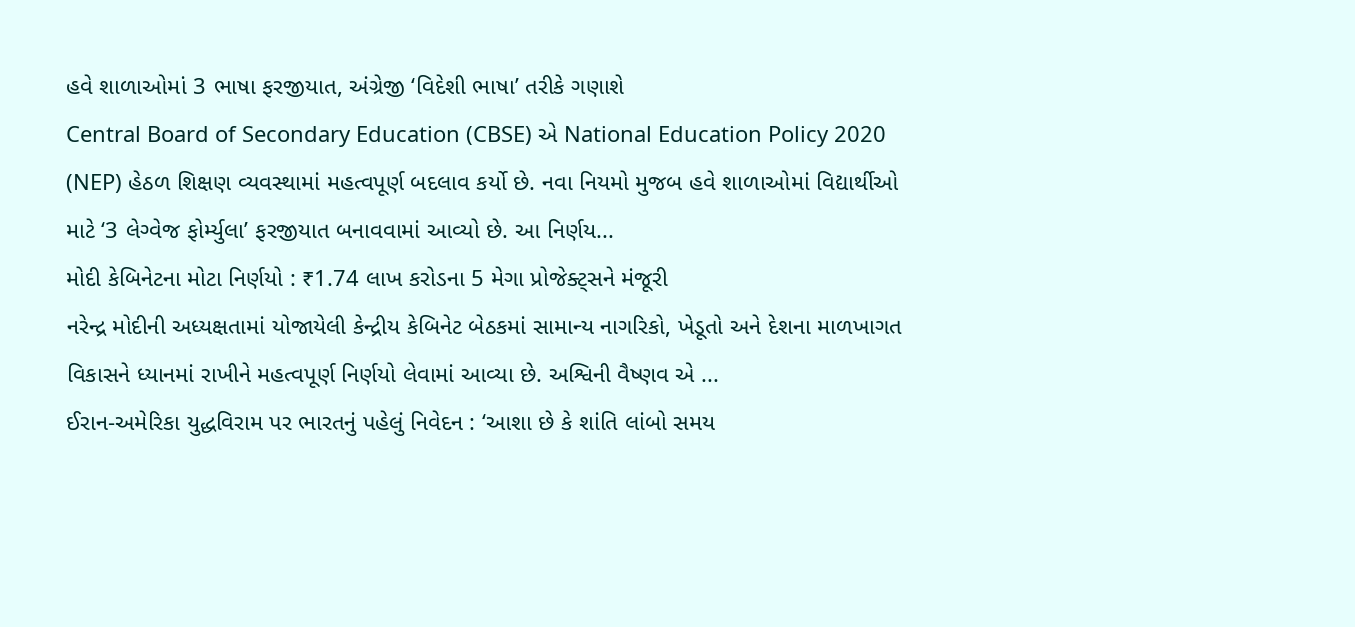હવે શાળાઓમાં 3 ભાષા ફરજીયાત, અંગ્રેજી ‘વિદેશી ભાષા’ તરીકે ગણાશે
Central Board of Secondary Education (CBSE) એ National Education Policy 2020 (NEP) હેઠળ શિક્ષણ વ્યવસ્થામાં મહત્વપૂર્ણ બદલાવ કર્યો છે. નવા નિયમો મુજબ હવે શાળાઓમાં વિદ્યાર્થીઓ માટે ‘3 લેગ્વેજ ફોર્મ્યુલા’ ફરજીયાત બનાવવામાં આવ્યો છે. આ નિર્ણય...
મોદી કેબિનેટના મોટા નિર્ણયો : ₹1.74 લાખ કરોડના 5 મેગા પ્રોજેક્ટ્સને મંજૂરી
નરેન્દ્ર મોદીની અધ્યક્ષતામાં યોજાયેલી કેન્દ્રીય કેબિનેટ બેઠકમાં સામાન્ય નાગરિકો, ખેડૂતો અને દેશના માળખાગત વિકાસને ધ્યાનમાં રાખીને મહત્વપૂર્ણ નિર્ણયો લેવામાં આવ્યા છે. અશ્વિની વૈષ્ણવ એ ...
ઈરાન-અમેરિકા યુદ્ધવિરામ પર ભારતનું પહેલું નિવેદન : ‘આશા છે કે શાંતિ લાંબો સમય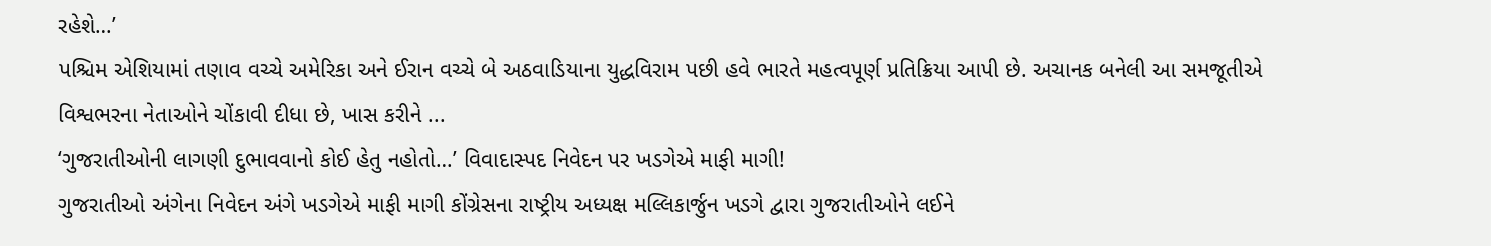રહેશે…’
પશ્ચિમ એશિયામાં તણાવ વચ્ચે અમેરિકા અને ઈરાન વચ્ચે બે અઠવાડિયાના યુદ્ધવિરામ પછી હવે ભારતે મહત્વપૂર્ણ પ્રતિક્રિયા આપી છે. અચાનક બનેલી આ સમજૂતીએ વિશ્વભરના નેતાઓને ચોંકાવી દીધા છે, ખાસ કરીને ...
‘ગુજરાતીઓની લાગણી દુભાવવાનો કોઈ હેતુ નહોતો…’ વિવાદાસ્પદ નિવેદન પર ખડગેએ માફી માગી!
ગુજરાતીઓ અંગેના નિવેદન અંગે ખડગેએ માફી માગી કોંગ્રેસના રાષ્ટ્રીય અધ્યક્ષ મલ્લિકાર્જુન ખડગે દ્વારા ગુજરાતીઓને લઈને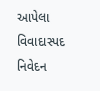આપેલા વિવાદાસ્પદ નિવેદન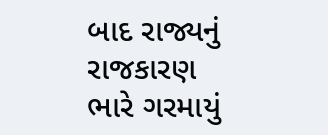બાદ રાજ્યનું રાજકારણ ભારે ગરમાયું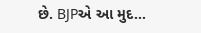છે. BJPએ આ મુદ...